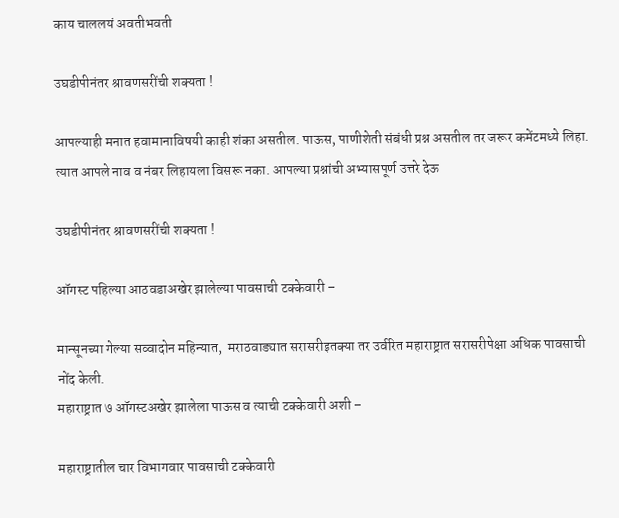काय चाललयं अवतीभवती

उघडीपीनंतर श्रावणसरींची शक्यता !

आपल्याही मनात हवामानाविषयी काही शंका असतील. पाऊस, पाणीशेती संबंधी प्रश्न असतील तर जरूर कमेंटमध्ये लिहा. त्यात आपले नाव व नंबर लिहायला विसरू नका. आपल्या प्रश्नांची अभ्यासपूर्ण उत्तरे देऊ

उघडीपीनंतर श्रावणसरींची शक्यता !

ऑगस्ट पहिल्या आठवडाअखेर झालेल्या पावसाची टक्केवारी –

मान्सूनच्या गेल्या सव्वादोन महिन्यात,  मराठवाड्यात सरासरीइतक्या तर उर्वरित महाराष्ट्रात सरासरीपेक्षा अधिक पावसाची नोंद केली.
महाराष्ट्रात ७ ऑगस्टअखेर झालेला पाऊस व त्याची टक्केवारी अशी –

महाराष्ट्रातील चार विभागवार पावसाची टक्केवारी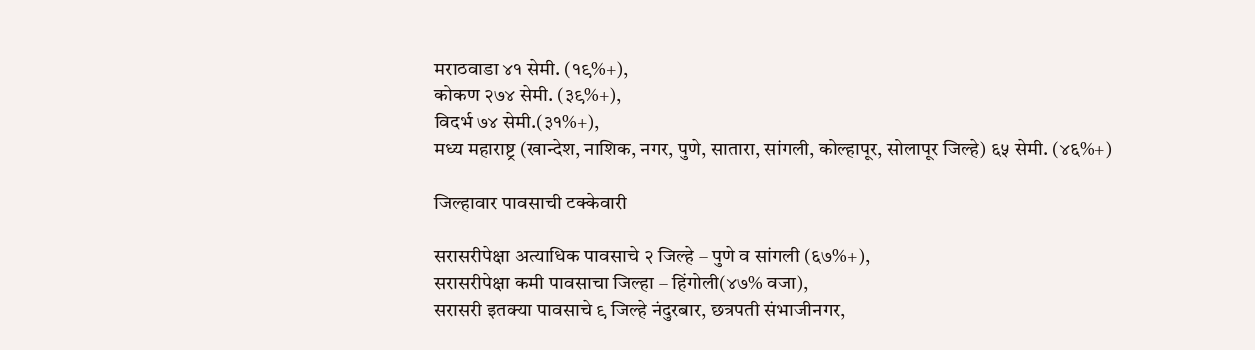मराठवाडा ४१ सेमी. (१९%+),
कोकण २७४ सेमी. (३९%+),
विदर्भ ७४ सेमी.(३१%+),
मध्य महाराष्ट्र (खान्देश, नाशिक, नगर, पुणे, सातारा, सांगली, कोल्हापूर, सोलापूर जिल्हे) ६५ सेमी. (४६%+)

जिल्हावार पावसाची टक्केवारी

सरासरीपेक्षा अत्याधिक पावसाचे २ जिल्हे – पुणे व सांगली (६७%+),
सरासरीपेक्षा कमी पावसाचा जिल्हा – हिंगोली(४७% वजा),
सरासरी इतक्या पावसाचे ९ जिल्हे नंदुरबार, छत्रपती संभाजीनगर,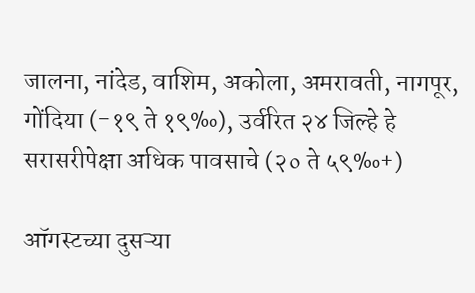जालना, नांदेड, वाशिम, अकोला, अमरावती, नागपूर, गोंदिया (-१९ ते १९‰), उर्वरित २४ जिल्हे हे सरासरीपेक्षा अधिक पावसाचे (२० ते ५९‰+)

ऑगस्टच्या दुसऱ्या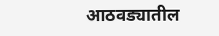आठवड्यातील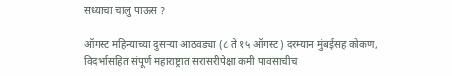सध्याचा चालु पाऊस ?

ऑगस्ट महिन्याच्या दुसऱ्या आठवड्या (८ ते १५ ऑगस्ट) दरम्यान मुंबईसह कोकण, विदर्भासहित संपूर्ण महाराष्ट्रात सरासरीपेक्षा कमी पावसाचीच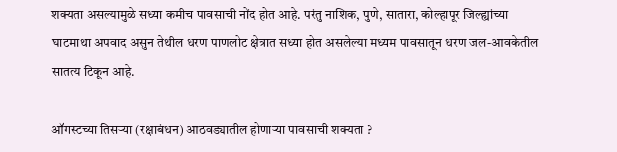शक्यता असल्यामुळे सध्या कमीच पावसाची नोंद होत आहे. परंतु नाशिक, पुणे, सातारा, कोल्हापूर जिल्ह्यांच्या घाटमाथा अपवाद असुन तेथील धरण पाणलोट क्षेत्रात सध्या होत असलेल्या मध्यम पावसातून धरण जल-आवकेतील सातत्य टिकून आहे.

ऑगस्टच्या तिसऱ्या (रक्षाबंधन) आठवड्यातील होणाऱ्या पावसाची शक्यता ?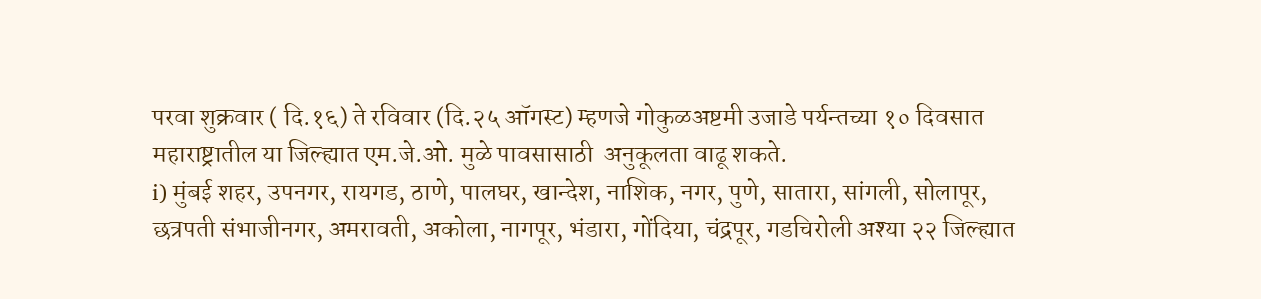परवा शुक्रवार ( दि.१६) ते रविवार (दि.२५ ऑगस्ट) म्हणजे गोकुळअष्टमी उजाडे पर्यन्तच्या १० दिवसात महाराष्ट्रातील या जिल्ह्यात एम.जे.ओ. मुळे पावसासाठी  अनुकूलता वाढू शकते.
i) मुंबई शहर, उपनगर, रायगड, ठाणे, पालघर, खान्देश, नाशिक, नगर, पुणे, सातारा, सांगली, सोलापूर, छत्रपती संभाजीनगर, अमरावती, अकोला, नागपूर, भंडारा, गोंदिया, चंद्रपूर, गडचिरोली अश्या २२ जिल्ह्यात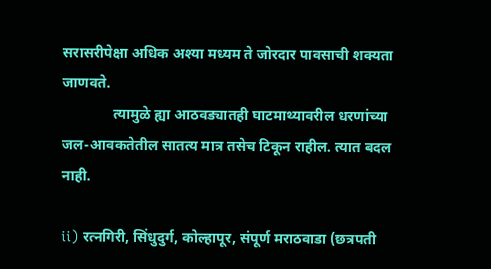सरासरीपेक्षा अधिक अश्या मध्यम ते जोरदार पावसाची शक्यता जाणवते.
              त्यामुळे ह्या आठवड्यातही घाटमाथ्यावरील धरणांच्या जल-आवकतेतील सातत्य मात्र तसेच टिकून राहील. त्यात बदल नाही.

ii) रत्नगिरी, सिंधुदुर्ग, कोल्हापूर, संपूर्ण मराठवाडा (छत्रपती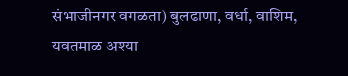संभाजीनगर वगळता) बुलढाणा, वर्धा, वाशिम, यवतमाळ अश्या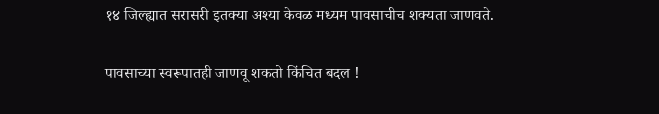१४ जिल्ह्यात सरासरी इतक्या अश्या केवळ मध्यम पावसाचीच शक्यता जाणवते.

पावसाच्या स्वरूपातही जाणवू शकतो किंचित बदल !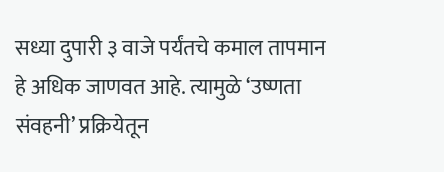सध्या दुपारी ३ वाजे पर्यंतचे कमाल तापमान हे अधिक जाणवत आहे. त्यामुळे ‘उष्णता संवहनी’ प्रक्रियेतून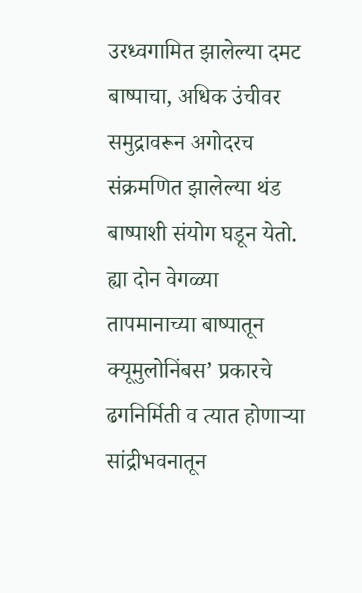उरध्वगामित झालेल्या दमट बाष्पाचा, अधिक उंचीवर  समुद्रावरून अगोदरच संक्रमणित झालेल्या थंड बाष्पाशी संयोग घडून येतो. ह्या दोन वेगळ्या तापमानाच्या बाष्पातून क्यूमुलोनिंबस’ प्रकारचे ढगनिर्मिती व त्यात होणाऱ्या सांद्रीभवनातून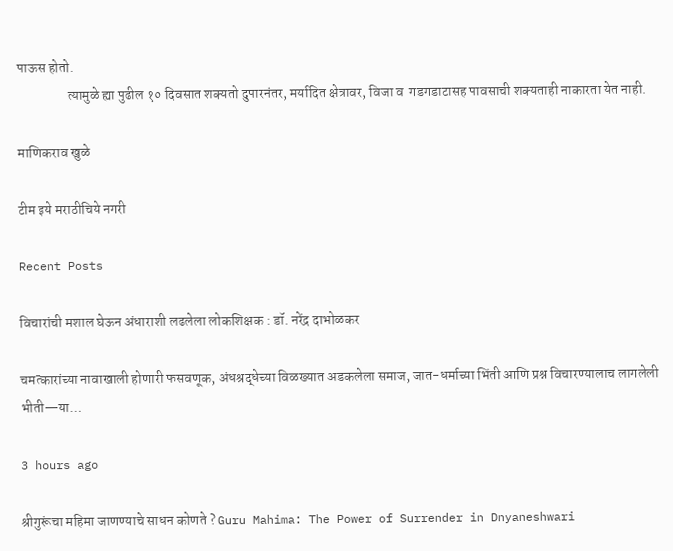पाऊस होतो.
                  त्यामुळे ह्या पुढील १० दिवसात शक्यतो दुपारनंतर, मर्यादित क्षेत्रावर, विजा व  गडगडाटासह पावसाची शक्यताही नाकारता येत नाही.

माणिकराव खुळे

टीम इये मराठीचिये नगरी

Recent Posts

विचारांची मशाल घेऊन अंधाराशी लढलेला लोकशिक्षक : डॉ. नरेंद्र दाभोळकर

चमत्कारांच्या नावाखाली होणारी फसवणूक, अंधश्रद्धेच्या विळख्यात अडकलेला समाज, जात-धर्माच्या भिंती आणि प्रश्न विचारण्यालाच लागलेली भीती—या…

3 hours ago

श्रीगुरूंचा महिमा जाणण्याचे साधन कोणते ? Guru Mahima: The Power of Surrender in Dnyaneshwari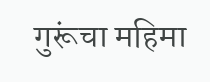गुरूंचा महिमा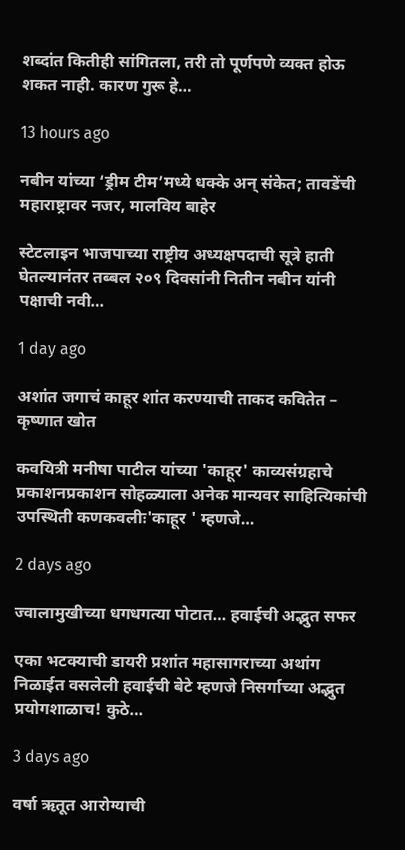शब्दांत कितीही सांगितला, तरी तो पूर्णपणे व्यक्त होऊ शकत नाही. कारण गुरू हे…

13 hours ago

नबीन यांच्या ‘ड्रीम टीम’मध्ये धक्के अन् संकेत; तावडेंची महाराष्ट्रावर नजर, मालविय बाहेर

स्टेटलाइन भाजपाच्या राष्ट्रीय अध्यक्षपदाची सूत्रे हाती घेतल्यानंतर तब्बल २०९ दिवसांनी नितीन नबीन यांनी पक्षाची नवी…

1 day ago

अशांत जगाचं काहूर शांत करण्याची ताकद कवितेत – कृष्णात खोत

कवयित्री मनीषा पाटील यांच्या 'काहूर' काव्यसंग्रहाचे प्रकाशनप्रकाशन सोहळ्याला अनेक मान्यवर साहित्यिकांची उपस्थिती कणकवलीः'काहूर ' म्हणजे…

2 days ago

ज्वालामुखीच्या धगधगत्या पोटात… हवाईची अद्भुत सफर

एका भटक्याची डायरी प्रशांत महासागराच्या अथांग निळाईत वसलेली हवाईची बेटे म्हणजे निसर्गाच्या अद्भुत प्रयोगशाळाच! कुठे…

3 days ago

वर्षा ऋतूत आरोग्याची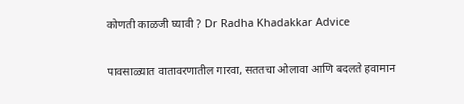कोणती काळजी घ्यावी ? Dr Radha Khadakkar Advice

पावसाळ्यात वातावरणातील गारवा, सततचा ओलावा आणि बदलते हवामान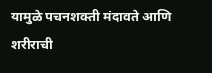यामुळे पचनशक्ती मंदावते आणि शरीराची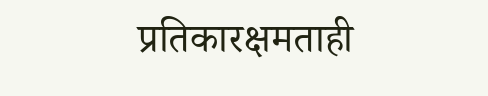प्रतिकारक्षमताही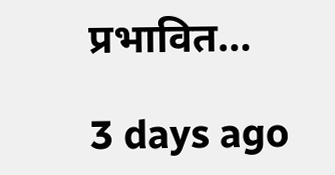प्रभावित…

3 days ago